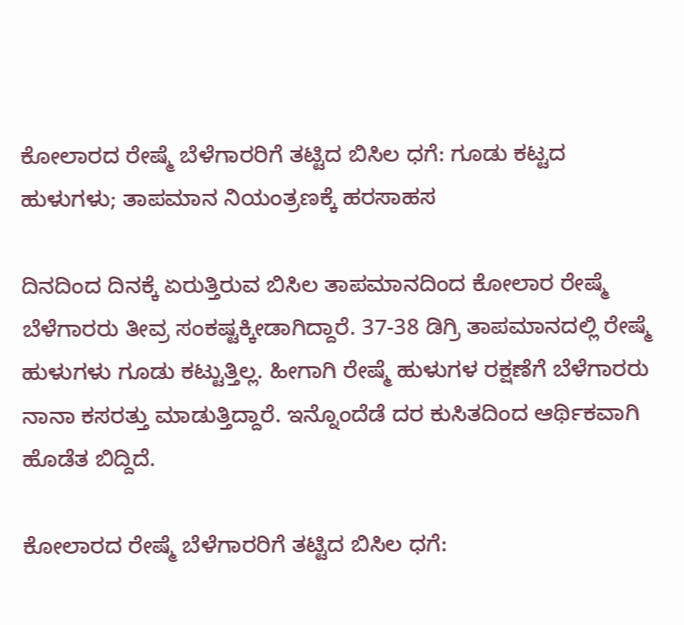ಕೋಲಾರದ ರೇಷ್ಮೆ ಬೆಳೆಗಾರರಿಗೆ ತಟ್ಟಿದ ಬಿಸಿಲ ಧಗೆ: ಗೂಡು ಕಟ್ಟದ ಹುಳುಗಳು; ತಾಪಮಾನ ನಿಯಂತ್ರಣಕ್ಕೆ ಹರಸಾಹಸ

ದಿನದಿಂದ ದಿನಕ್ಕೆ ಏರುತ್ತಿರುವ ಬಿಸಿಲ ತಾಪಮಾನದಿಂದ ಕೋಲಾರ ರೇಷ್ಮೆ ಬೆಳೆಗಾರರು ತೀವ್ರ ಸಂಕಷ್ಟಕ್ಕೀಡಾಗಿದ್ದಾರೆ. 37-38 ಡಿಗ್ರಿ ತಾಪಮಾನದಲ್ಲಿ ರೇಷ್ಮೆ ಹುಳುಗಳು ಗೂಡು ಕಟ್ಟುತ್ತಿಲ್ಲ. ಹೀಗಾಗಿ ರೇಷ್ಮೆ ಹುಳುಗಳ ರಕ್ಷಣೆಗೆ ಬೆಳೆಗಾರರು ನಾನಾ ಕಸರತ್ತು ಮಾಡುತ್ತಿದ್ದಾರೆ. ಇನ್ನೊಂದೆಡೆ ದರ ಕುಸಿತದಿಂದ ಆರ್ಥಿಕವಾಗಿ ಹೊಡೆತ ಬಿದ್ದಿದೆ.

ಕೋಲಾರದ ರೇಷ್ಮೆ ಬೆಳೆಗಾರರಿಗೆ ತಟ್ಟಿದ ಬಿಸಿಲ ಧಗೆ: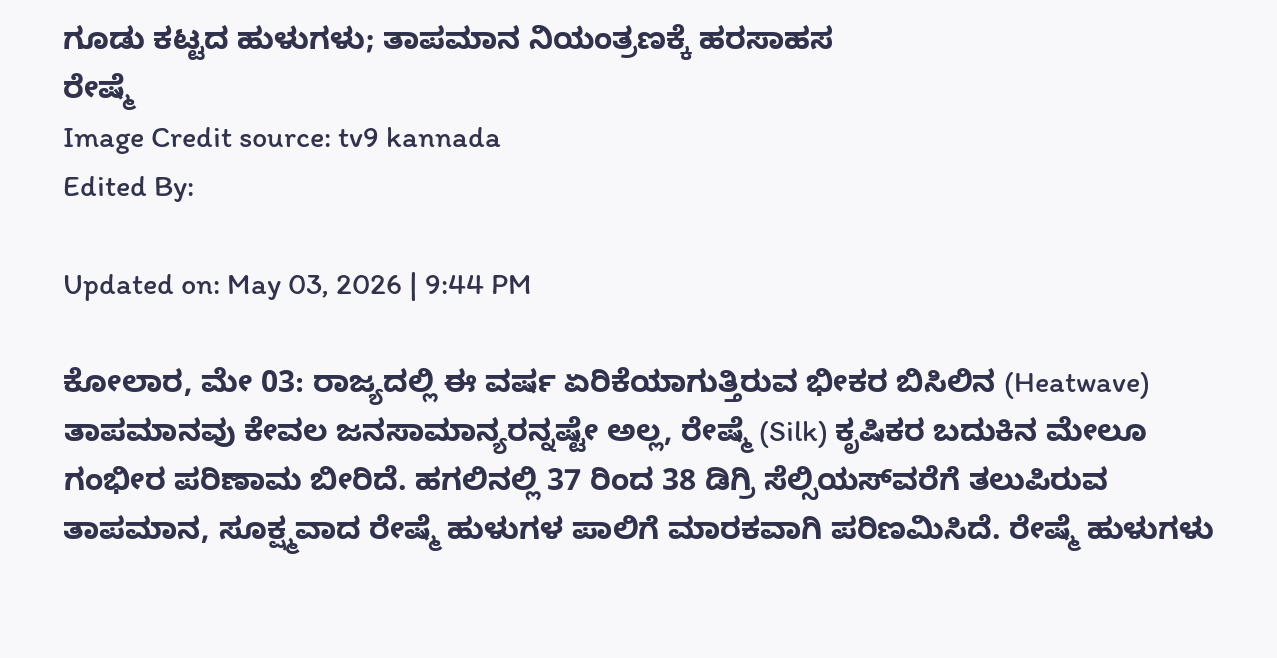ಗೂಡು ಕಟ್ಟದ ಹುಳುಗಳು; ತಾಪಮಾನ ನಿಯಂತ್ರಣಕ್ಕೆ ಹರಸಾಹಸ
ರೇಷ್ಮೆ
Image Credit source: tv9 kannada
Edited By:

Updated on: May 03, 2026 | 9:44 PM

ಕೋಲಾರ, ಮೇ 03: ರಾಜ್ಯದಲ್ಲಿ ಈ ವರ್ಷ ಏರಿಕೆಯಾಗುತ್ತಿರುವ ಭೀಕರ ಬಿಸಿಲಿನ (Heatwave) ತಾಪಮಾನವು ಕೇವಲ ಜನಸಾಮಾನ್ಯರನ್ನಷ್ಟೇ ಅಲ್ಲ, ರೇಷ್ಮೆ (Silk) ಕೃಷಿಕರ ಬದುಕಿನ ಮೇಲೂ ಗಂಭೀರ ಪರಿಣಾಮ ಬೀರಿದೆ. ಹಗಲಿನಲ್ಲಿ 37 ರಿಂದ 38 ಡಿಗ್ರಿ ಸೆಲ್ಸಿಯಸ್‌ವರೆಗೆ ತಲುಪಿರುವ ತಾಪಮಾನ, ಸೂಕ್ಷ್ಮವಾದ ರೇಷ್ಮೆ ಹುಳುಗಳ ಪಾಲಿಗೆ ಮಾರಕವಾಗಿ ಪರಿಣಮಿಸಿದೆ. ರೇಷ್ಮೆ ಹುಳುಗಳು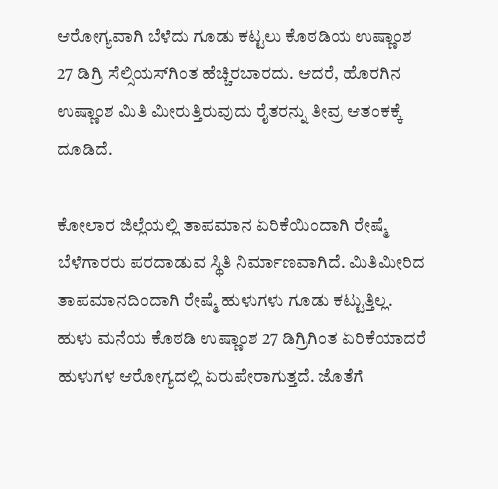ಆರೋಗ್ಯವಾಗಿ ಬೆಳೆದು ಗೂಡು ಕಟ್ಟಲು ಕೊಠಡಿಯ ಉಷ್ಣಾಂಶ 27 ಡಿಗ್ರಿ ಸೆಲ್ಸಿಯಸ್‌ಗಿಂತ ಹೆಚ್ಚಿರಬಾರದು. ಆದರೆ, ಹೊರಗಿನ ಉಷ್ಣಾಂಶ ಮಿತಿ ಮೀರುತ್ತಿರುವುದು ರೈತರನ್ನು ತೀವ್ರ ಆತಂಕಕ್ಕೆ ದೂಡಿದೆ.

ಕೋಲಾರ ಜಿಲ್ಲೆಯಲ್ಲಿ ತಾಪಮಾನ ಏರಿಕೆಯಿಂದಾಗಿ ರೇಷ್ಮೆ ಬೆಳೆಗಾರರು ಪರದಾಡುವ ಸ್ಥಿತಿ ನಿರ್ಮಾಣವಾಗಿದೆ. ಮಿತಿಮೀರಿದ ತಾಪಮಾನದಿಂದಾಗಿ ರೇಷ್ಮೆ ಹುಳುಗಳು ಗೂಡು ಕಟ್ಟುತ್ತಿಲ್ಲ. ಹುಳು ಮನೆಯ ಕೊಠಡಿ ಉಷ್ಣಾಂಶ 27 ಡಿಗ್ರಿಗಿಂತ ಏರಿಕೆಯಾದರೆ ಹುಳುಗಳ ಆರೋಗ್ಯದಲ್ಲಿ ಏರುಪೇರಾಗುತ್ತದೆ. ಜೊತೆಗೆ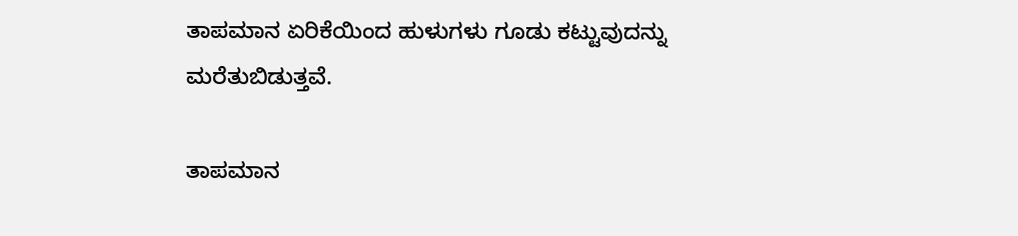ತಾಪಮಾನ ಏರಿಕೆಯಿಂದ ಹುಳುಗಳು ಗೂಡು ಕಟ್ಟುವುದನ್ನು ಮರೆತುಬಿಡುತ್ತವೆ.

ತಾಪಮಾನ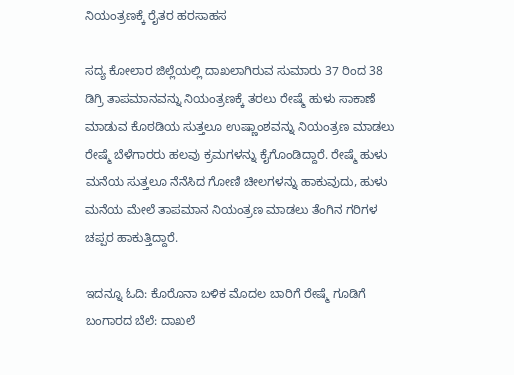ನಿಯಂತ್ರಣಕ್ಕೆ ರೈತರ ಹರಸಾಹಸ

ಸದ್ಯ ಕೋಲಾರ ಜಿಲ್ಲೆಯಲ್ಲಿ ದಾಖಲಾಗಿರುವ ಸುಮಾರು 37 ರಿಂದ 38 ಡಿಗ್ರಿ ತಾಪಮಾನವನ್ನು ನಿಯಂತ್ರಣಕ್ಕೆ ತರಲು ರೇಷ್ಮೆ ಹುಳು ಸಾಕಾಣೆ ಮಾಡುವ ಕೊಠಡಿಯ ಸುತ್ತಲೂ ಉಷ್ಣಾಂಶವನ್ನು ನಿಯಂತ್ರಣ ಮಾಡಲು ರೇಷ್ಮೆ ಬೆಳೆಗಾರರು ಹಲವು ಕ್ರಮಗಳನ್ನು ಕೈಗೊಂಡಿದ್ದಾರೆ. ರೇಷ್ಮೆ ಹುಳು ಮನೆಯ ಸುತ್ತಲೂ ನೆನೆಸಿದ ಗೋಣಿ ಚೀಲಗಳನ್ನು ಹಾಕುವುದು, ಹುಳು ಮನೆಯ ಮೇಲೆ ತಾಪಮಾನ ನಿಯಂತ್ರಣ ಮಾಡಲು ತೆಂಗಿನ ಗರಿಗಳ ಚಪ್ಪರ ಹಾಕುತ್ತಿದ್ದಾರೆ.

ಇದನ್ನೂ ಓದಿ: ಕೊರೊನಾ ಬಳಿಕ ಮೊದಲ ಬಾರಿಗೆ ರೇಷ್ಮೆ ಗೂಡಿಗೆ ಬಂಗಾರದ ಬೆಲೆ: ದಾಖಲೆ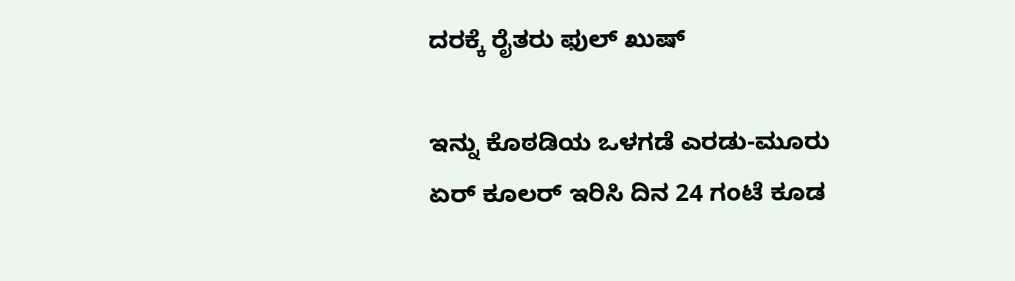ದರಕ್ಕೆ ರೈತರು ಫುಲ್ ಖುಷ್

ಇನ್ನು ಕೊಠಡಿಯ ಒಳಗಡೆ ಎರಡು-ಮೂರು ಏರ್ ಕೂಲರ್ ಇರಿಸಿ ದಿನ 24 ಗಂಟೆ ಕೂಡ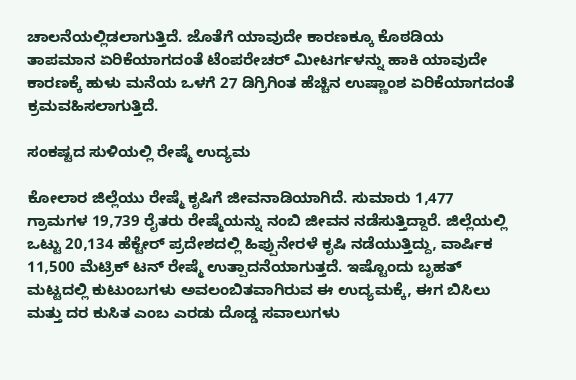ಚಾಲನೆಯಲ್ಲಿಡಲಾಗುತ್ತಿದೆ. ಜೊತೆಗೆ ಯಾವುದೇ ಕಾರಣಕ್ಕೂ ಕೊಠಡಿಯ ತಾಪಮಾನ ಏರಿಕೆಯಾಗದಂತೆ ಟೆಂಪರೇಚರ್ ಮೀಟರ್ಗಳನ್ನು ಹಾಕಿ ಯಾವುದೇ ಕಾರಣಕ್ಕೆ ಹುಳು ಮನೆಯ ಒಳಗೆ 27 ಡಿಗ್ರಿಗಿಂತ ಹೆಚ್ಚಿನ ಉಷ್ಣಾಂಶ ಏರಿಕೆಯಾಗದಂತೆ ಕ್ರಮವಹಿಸಲಾಗುತ್ತಿದೆ.

ಸಂಕಷ್ಟದ ಸುಳಿಯಲ್ಲಿ ರೇಷ್ಮೆ ಉದ್ಯಮ

ಕೋಲಾರ ಜಿಲ್ಲೆಯು ರೇಷ್ಮೆ ಕೃಷಿಗೆ ಜೀವನಾಡಿಯಾಗಿದೆ. ಸುಮಾರು 1,477 ಗ್ರಾಮಗಳ 19,739 ರೈತರು ರೇಷ್ಮೆಯನ್ನು ನಂಬಿ ಜೀವನ ನಡೆಸುತ್ತಿದ್ದಾರೆ. ಜಿಲ್ಲೆಯಲ್ಲಿ ಒಟ್ಟು 20,134 ಹೆಕ್ಟೇರ್ ಪ್ರದೇಶದಲ್ಲಿ ಹಿಪ್ಪುನೇರಳೆ ಕೃಷಿ ನಡೆಯುತ್ತಿದ್ದು, ವಾರ್ಷಿಕ 11,500 ಮೆಟ್ರಿಕ್ ಟನ್ ರೇಷ್ಮೆ ಉತ್ಪಾದನೆಯಾಗುತ್ತದೆ. ಇಷ್ಟೊಂದು ಬೃಹತ್ ಮಟ್ಟದಲ್ಲಿ ಕುಟುಂಬಗಳು ಅವಲಂಬಿತವಾಗಿರುವ ಈ ಉದ್ಯಮಕ್ಕೆ, ಈಗ ಬಿಸಿಲು ಮತ್ತು ದರ ಕುಸಿತ ಎಂಬ ಎರಡು ದೊಡ್ಡ ಸವಾಲುಗಳು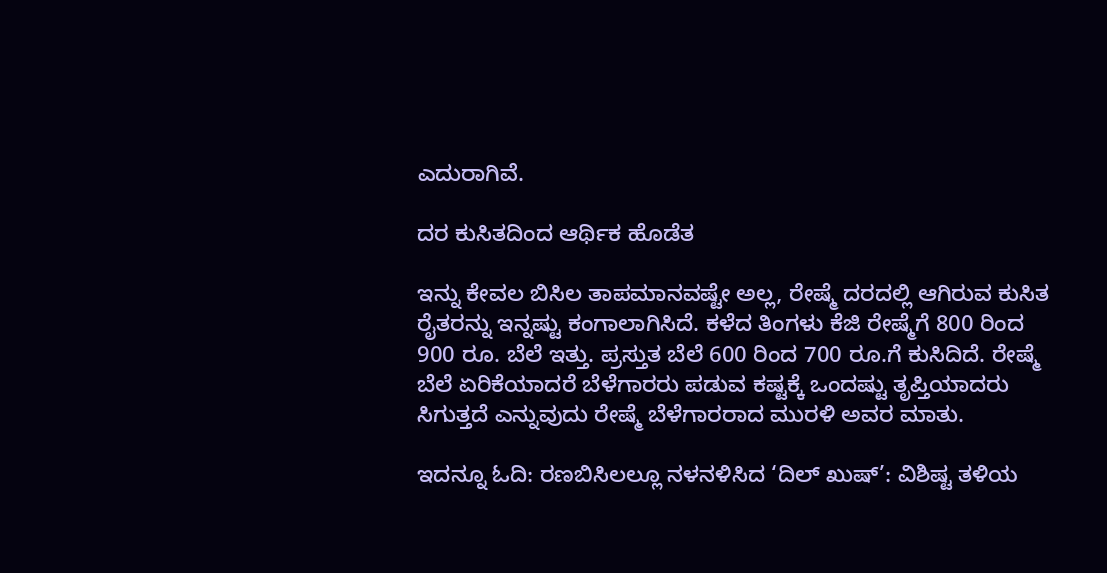ಎದುರಾಗಿವೆ.

ದರ ಕುಸಿತದಿಂದ ಆರ್ಥಿಕ ಹೊಡೆತ

ಇನ್ನು ಕೇವಲ ಬಿಸಿಲ ತಾಪಮಾನವಷ್ಟೇ ಅಲ್ಲ, ರೇಷ್ಮೆ ದರದಲ್ಲಿ ಆಗಿರುವ ಕುಸಿತ ರೈತರನ್ನು ಇನ್ನಷ್ಟು ಕಂಗಾಲಾಗಿಸಿದೆ. ಕಳೆದ ತಿಂಗಳು ಕೆಜಿ ರೇಷ್ಮೆಗೆ 800 ರಿಂದ 900 ರೂ. ಬೆಲೆ ಇತ್ತು. ಪ್ರಸ್ತುತ ಬೆಲೆ 600 ರಿಂದ 700 ರೂ.ಗೆ ಕುಸಿದಿದೆ. ರೇಷ್ಮೆ ಬೆಲೆ ಏರಿಕೆಯಾದರೆ ಬೆಳೆಗಾರರು ಪಡುವ ಕಷ್ಟಕ್ಕೆ ಒಂದಷ್ಟು ತೃಪ್ತಿಯಾದರು ಸಿಗುತ್ತದೆ ಎನ್ನುವುದು ರೇಷ್ಮೆ ಬೆಳೆಗಾರರಾದ ಮುರಳಿ ಅವರ ಮಾತು.

ಇದನ್ನೂ ಓದಿ: ರಣಬಿಸಿಲಲ್ಲೂ ನಳನಳಿಸಿದ ‘ದಿಲ್ ಖುಷ್’: ವಿಶಿಷ್ಟ ತಳಿಯ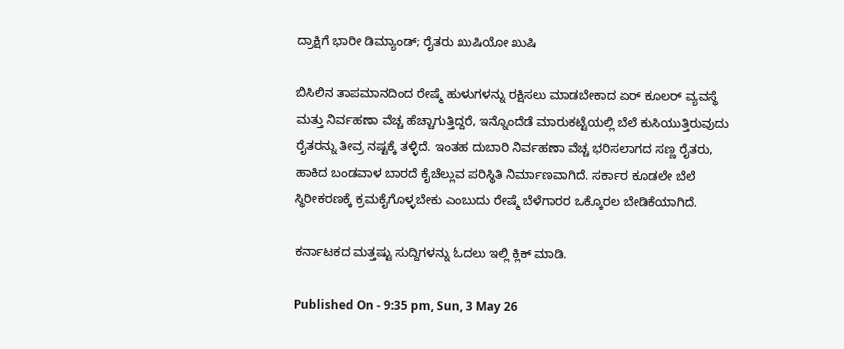ದ್ರಾಕ್ಷಿಗೆ ಭಾರೀ ಡಿಮ್ಯಾಂಡ್; ರೈತರು ಖುಷಿಯೋ ಖುಷಿ

ಬಿಸಿಲಿನ ತಾಪಮಾನದಿಂದ ರೇಷ್ಮೆ ಹುಳುಗಳನ್ನು ರಕ್ಷಿಸಲು ಮಾಡಬೇಕಾದ ಏರ್ ಕೂಲರ್ ವ್ಯವಸ್ಥೆ ಮತ್ತು ನಿರ್ವಹಣಾ ವೆಚ್ಚ ಹೆಚ್ಚಾಗುತ್ತಿದ್ದರೆ, ಇನ್ನೊಂದೆಡೆ ಮಾರುಕಟ್ಟೆಯಲ್ಲಿ ಬೆಲೆ ಕುಸಿಯುತ್ತಿರುವುದು ರೈತರನ್ನು ತೀವ್ರ ನಷ್ಟಕ್ಕೆ ತಳ್ಳಿದೆ. ಇಂತಹ ದುಬಾರಿ ನಿರ್ವಹಣಾ ವೆಚ್ಚ ಭರಿಸಲಾಗದ ಸಣ್ಣ ರೈತರು, ಹಾಕಿದ ಬಂಡವಾಳ ಬಾರದೆ ಕೈಚೆಲ್ಲುವ ಪರಿಸ್ಥಿತಿ ನಿರ್ಮಾಣವಾಗಿದೆ. ಸರ್ಕಾರ ಕೂಡಲೇ ಬೆಲೆ ಸ್ಥಿರೀಕರಣಕ್ಕೆ ಕ್ರಮಕೈಗೊಳ್ಳಬೇಕು ಎಂಬುದು ರೇಷ್ಮೆ ಬೆಳೆಗಾರರ ಒಕ್ಕೊರಲ ಬೇಡಿಕೆಯಾಗಿದೆ.

ಕರ್ನಾಟಕದ ಮತ್ತಷ್ಟು ಸುದ್ದಿಗಳನ್ನು ಓದಲು ಇಲ್ಲಿ ಕ್ಲಿಕ್ ಮಾಡಿ.

Published On - 9:35 pm, Sun, 3 May 26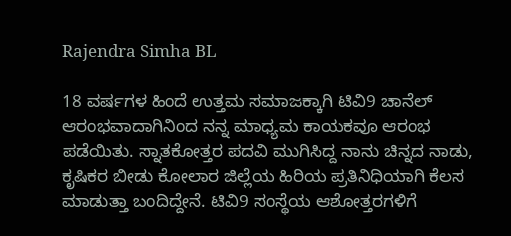Rajendra Simha BL

18 ವರ್ಷಗಳ ಹಿಂದೆ ಉತ್ತಮ ಸಮಾಜಕ್ಕಾಗಿ ಟಿವಿ9 ಚಾನೆಲ್ ಆರಂಭವಾದಾಗಿನಿಂದ ನನ್ನ ಮಾಧ್ಯಮ ಕಾಯಕವೂ ಆರಂಭ ಪಡೆಯಿತು. ಸ್ನಾತಕೋತ್ತರ ಪದವಿ ಮುಗಿಸಿದ್ದ ನಾನು ಚಿನ್ನದ ನಾಡು, ಕೃಷಿಕರ ಬೀಡು ಕೋಲಾರ ಜಿಲ್ಲೆಯ ಹಿರಿಯ ಪ್ರತಿನಿಧಿಯಾಗಿ ಕೆಲಸ ಮಾಡುತ್ತಾ ಬಂದಿದ್ದೇನೆ. ಟಿವಿ9 ಸಂಸ್ಥೆಯ ಆಶೋತ್ತರಗಳಿಗೆ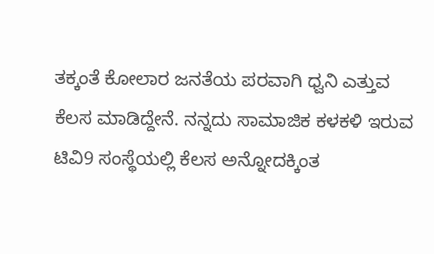ತಕ್ಕಂತೆ ಕೋಲಾರ ಜನತೆಯ ಪರವಾಗಿ ಧ್ವನಿ ಎತ್ತುವ ಕೆಲಸ ಮಾಡಿದ್ದೇನೆ. ನನ್ನದು ಸಾಮಾಜಿಕ ಕಳಕಳಿ ಇರುವ ಟಿವಿ9 ಸಂಸ್ಥೆಯಲ್ಲಿ ಕೆಲಸ ಅನ್ನೋದಕ್ಕಿಂತ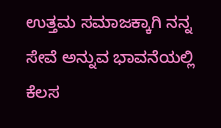ಉತ್ತಮ ಸಮಾಜಕ್ಕಾಗಿ ನನ್ನ ಸೇವೆ ಅನ್ನುವ ಭಾವನೆಯಲ್ಲಿ ಕೆಲಸ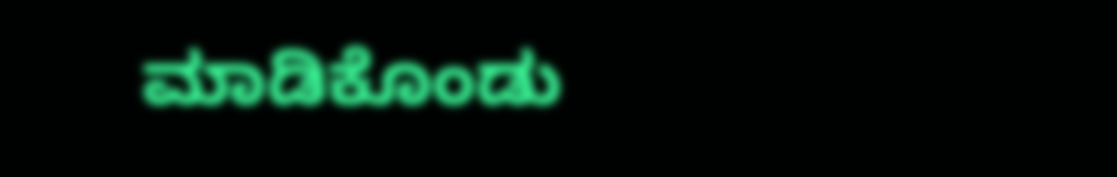ಮಾಡಿಕೊಂಡು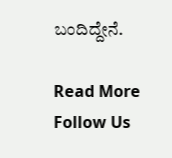ಬಂದಿದ್ದೇನೆ.

Read More
Follow Us